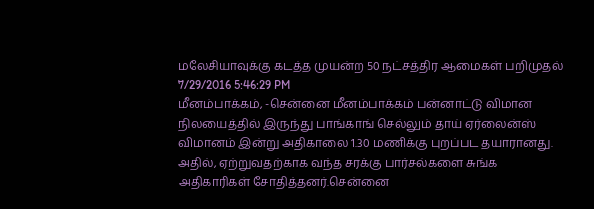மலேசியாவுக்கு கடத்த முயன்ற 50 நட்சத்திர ஆமைகள் பறிமுதல்
7/29/2016 5:46:29 PM
மீனம்பாக்கம், -சென்னை மீனம்பாக்கம் பன்னாட்டு விமான நிலயைத்தில் இருந்து பாங்காங் செல்லும் தாய் ஏர்லைன்ஸ் விமானம் இன்று அதிகாலை 1.30 மணிக்கு புறப்பட தயாரானது. அதில், ஏற்றுவதற்காக வந்த சரக்கு பார்சல்களை சுங்க அதிகாரிகள் சோதித்தனர்.சென்னை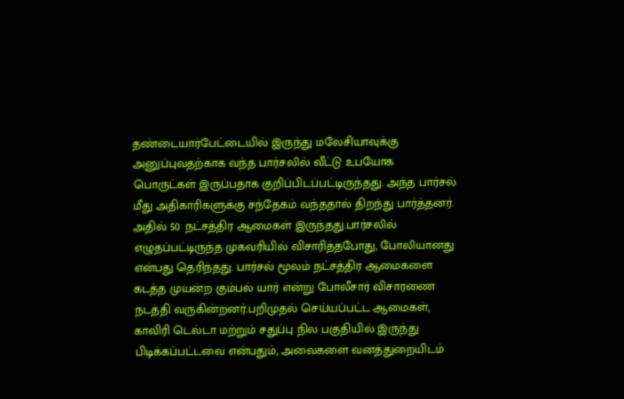தண்டையார்பேட்டையில் இருந்து மலேசியாவுக்கு அனுப்புவதற்காக வந்த பார்சலில் வீட்டு உபயோக பொருட்கள் இருப்பதாக குறிப்பிடப்பட்டிருந்தது. அந்த பார்சல் மீது அதிகாரிகளுக்கு சந்தேகம் வந்ததால் திறந்து பார்த்தனர். அதில் 50 நட்சத்திர ஆமைகள் இருந்தது.பார்சலில் எழுதப்பட்டிருந்த முகவரியில் விசாரித்தபோது, போலியானது என்பது தெரிந்தது. பார்சல் மூலம் நட்சத்திர ஆமைகளை கடத்த முயன்ற கும்பல் யார் என்று போலீசார் விசாரணை நடத்தி வருகின்றனர்.பறிமுதல் செய்யப்பட்ட ஆமைகள், காவிரி டெல்டா மற்றும் சதுப்பு நில பகுதியில் இருந்து பிடிக்கப்பட்டவை என்பதும், அவைகளை வனத்துறையிடம்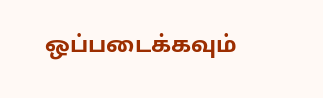ஒப்படைக்கவும்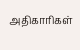அதிகாரிகள்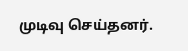முடிவு செய்தனர்.